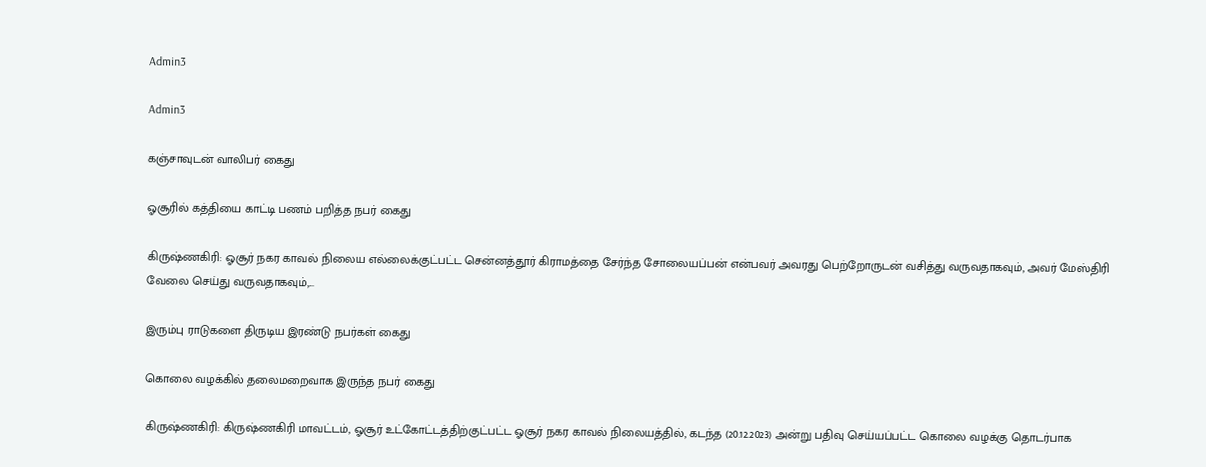Admin3

Admin3

கஞ்சாவுடன் வாலிபர் கைது

ஓசூரில் கத்தியை காட்டி பணம் பறித்த நபர் கைது

கிருஷ்ணகிரி: ஓசூர் நகர காவல் நிலைய எல்லைக்குட்பட்ட சென்னத்தூர் கிராமத்தை சேர்ந்த சோலையப்பன் என்பவர் அவரது பெற்றோருடன் வசித்து வருவதாகவும், அவர் மேஸ்திரி வேலை செய்து வருவதாகவும்,...

இரும்பு ராடுகளை திருடிய இரண்டு நபர்கள் கைது

கொலை வழக்கில் தலைமறைவாக இருந்த நபர் கைது

கிருஷ்ணகிரி: கிருஷ்ணகிரி மாவட்டம், ஓசூர் உட்கோட்டத்திற்குட்பட்ட ஓசூர் நகர காவல் நிலையத்தில், கடந்த (20.12.2023) அன்று பதிவு செய்யப்பட்ட கொலை வழக்கு தொடர்பாக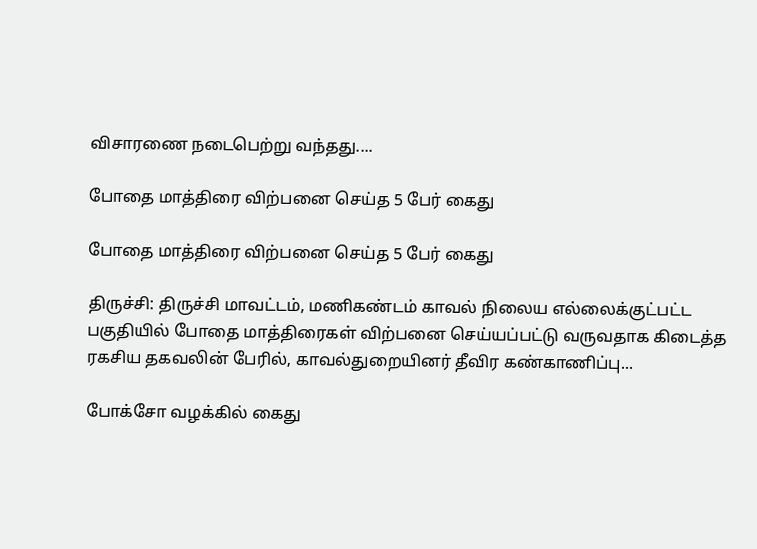விசாரணை நடைபெற்று வந்தது....

போதை மாத்திரை விற்பனை செய்த 5 பேர் கைது

போதை மாத்திரை விற்பனை செய்த 5 பேர் கைது

திருச்சி: திருச்சி மாவட்டம், மணிகண்டம் காவல் நிலைய எல்லைக்குட்பட்ட பகுதியில் போதை மாத்திரைகள் விற்பனை செய்யப்பட்டு வருவதாக கிடைத்த ரகசிய தகவலின் பேரில், காவல்துறையினர் தீவிர கண்காணிப்பு...

போக்சோ வழக்கில் கைது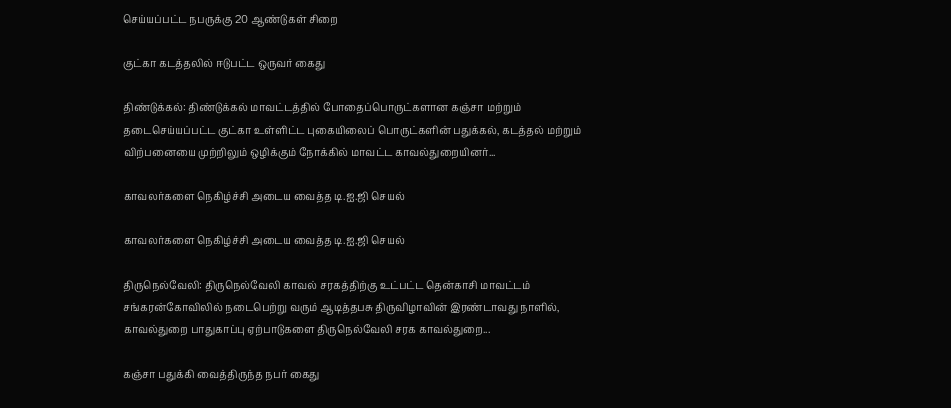செய்யப்பட்ட நபருக்கு 20 ஆண்டுகள் சிறை

குட்கா கடத்தலில் ஈடுபட்ட ஒருவர் கைது

திண்டுக்கல்: திண்டுக்கல் மாவட்டத்தில் போதைப்பொருட்களான கஞ்சா மற்றும் தடைசெய்யப்பட்ட குட்கா உள்ளிட்ட புகையிலைப் பொருட்களின் பதுக்கல், கடத்தல் மற்றும் விற்பனையை முற்றிலும் ஒழிக்கும் நோக்கில் மாவட்ட காவல்துறையினர்...

காவலர்களை நெகிழ்ச்சி அடைய வைத்த டி.ஐ.ஜி செயல்

காவலர்களை நெகிழ்ச்சி அடைய வைத்த டி.ஐ.ஜி செயல்

திருநெல்வேலி: திருநெல்வேலி காவல் சரகத்திற்கு உட்பட்ட தென்காசி மாவட்டம் சங்கரன்கோவிலில் நடைபெற்று வரும் ஆடித்தபசு திருவிழாவின் இரண்டாவது நாளில், காவல்துறை பாதுகாப்பு ஏற்பாடுகளை திருநெல்வேலி சரக காவல்துறை...

கஞ்சா பதுக்கி வைத்திருந்த நபர் கைது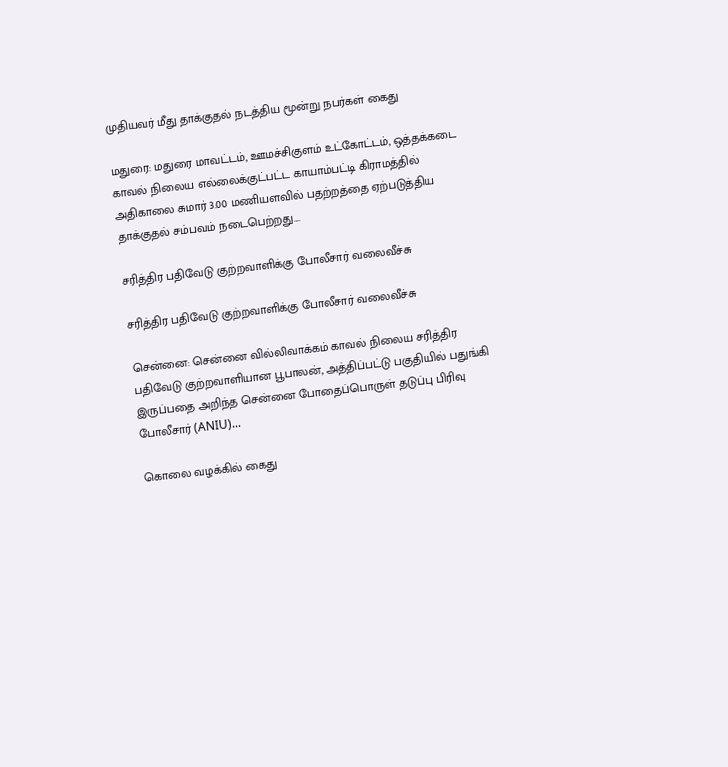முதியவர் மீது தாக்குதல் நடத்திய மூன்று நபர்கள் கைது

மதுரை: மதுரை மாவட்டம், ஊமச்சிகுளம் உட்கோட்டம், ஒத்தக்கடை காவல் நிலைய எல்லைக்குட்பட்ட காயாம்பட்டி கிராமத்தில் அதிகாலை சுமார் 3.00 மணியளவில் பதற்றத்தை ஏற்படுத்திய தாக்குதல் சம்பவம் நடைபெற்றது....

சரித்திர பதிவேடு குற்றவாளிக்கு போலீசார் வலைவீச்சு

சரித்திர பதிவேடு குற்றவாளிக்கு போலீசார் வலைவீச்சு

சென்னை: சென்னை வில்லிவாக்கம் காவல் நிலைய சரித்திர பதிவேடு குற்றவாளியான பூபாலன், அத்திப்பட்டு பகுதியில் பதுங்கி இருப்பதை அறிந்த சென்னை போதைப்பொருள் தடுப்பு பிரிவு போலீசார் (ANIU)...

கொலை வழக்கில் கைது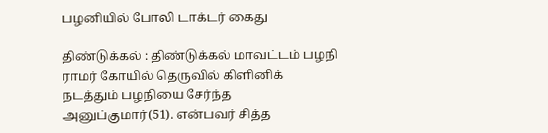பழனியில் போலி டாக்டர் கைது

திண்டுக்கல் : திண்டுக்கல் மாவட்டம் பழநி ராமர் கோயில் தெருவில் கிளினிக் நடத்தும் பழநியை சேர்ந்த அனுப்குமார்(51). என்பவர் சித்த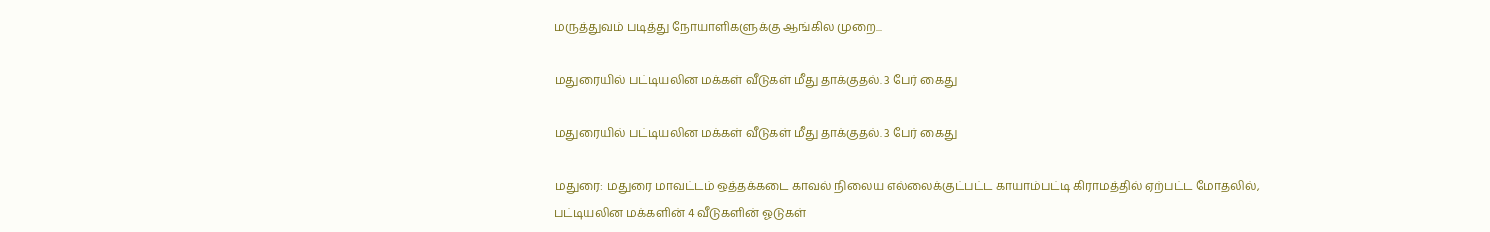மருத்துவம் படித்து நோயாளிகளுக்கு ஆங்கில முறை...

மதுரையில் பட்டியலின மக்கள் வீடுகள் மீது தாக்குதல். 3 பேர் கைது

மதுரையில் பட்டியலின மக்கள் வீடுகள் மீது தாக்குதல். 3 பேர் கைது

மதுரை: மதுரை மாவட்டம் ஒத்தக்கடை காவல் நிலைய எல்லைக்குட்பட்ட காயாம்பட்டி கிராமத்தில் ஏற்பட்ட மோதலில், பட்டியலின மக்களின் 4 வீடுகளின் ஓடுகள்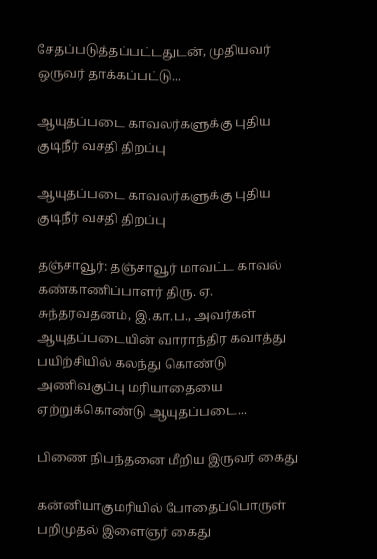சேதப்படுத்தப்பட்டதுடன், முதியவர் ஒருவர் தாக்கப்பட்டு...

ஆயுதப்படை காவலர்களுக்கு புதிய குடிநீர் வசதி திறப்பு

ஆயுதப்படை காவலர்களுக்கு புதிய குடிநீர் வசதி திறப்பு

தஞ்சாவூர்: தஞ்சாவூர் மாவட்ட காவல் கண்காணிப்பாளர் திரு. ஏ. சுந்தரவதனம், இ.கா.ப., அவர்கள் ஆயுதப்படையின் வாராந்திர கவாத்து பயிற்சியில் கலந்து கொண்டு அணிவகுப்பு மரியாதையை ஏற்றுக்கொண்டு ஆயுதப்படை...

பிணை நிபந்தனை மீறிய இருவர் கைது

கன்னியாகுமரியில் போதைப்பொருள் பறிமுதல் இளைஞர் கைது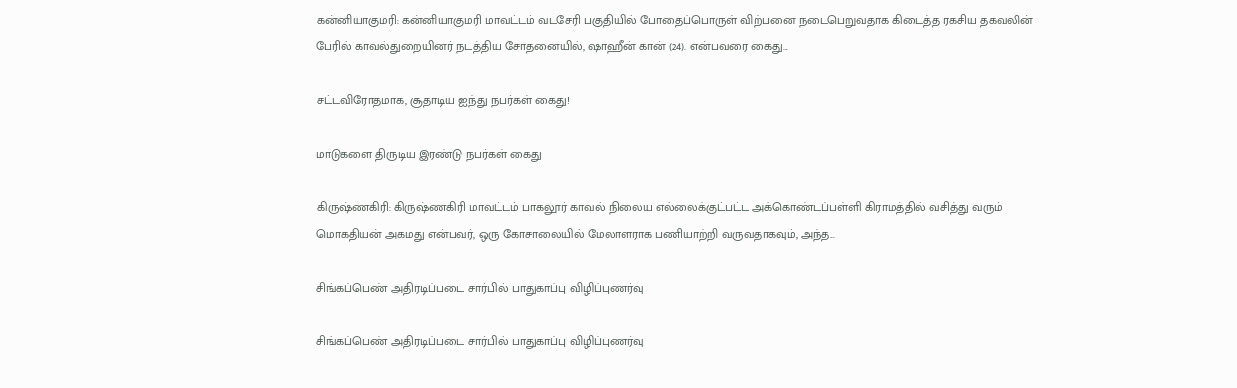கன்னியாகுமரி: கன்னியாகுமரி மாவட்டம் வடசேரி பகுதியில் போதைப்பொருள் விற்பனை நடைபெறுவதாக கிடைத்த ரகசிய தகவலின் பேரில் காவல்துறையினர் நடத்திய சோதனையில், ஷாஹீன் கான் (24). என்பவரை கைது...

சட்டவிரோதமாக, சூதாடிய ஐந்து நபர்கள் கைது!

மாடுகளை திருடிய இரண்டு நபர்கள் கைது

கிருஷ்ணகிரி: கிருஷ்ணகிரி மாவட்டம் பாகலூர் காவல் நிலைய எல்லைக்குட்பட்ட அக்கொண்டப்பள்ளி கிராமத்தில் வசித்து வரும் மொகதியன் அகமது என்பவர், ஒரு கோசாலையில் மேலாளராக பணியாற்றி வருவதாகவும், அந்த...

சிங்கப்பெண் அதிரடிப்படை சார்பில் பாதுகாப்பு விழிப்புணர்வு

சிங்கப்பெண் அதிரடிப்படை சார்பில் பாதுகாப்பு விழிப்புணர்வு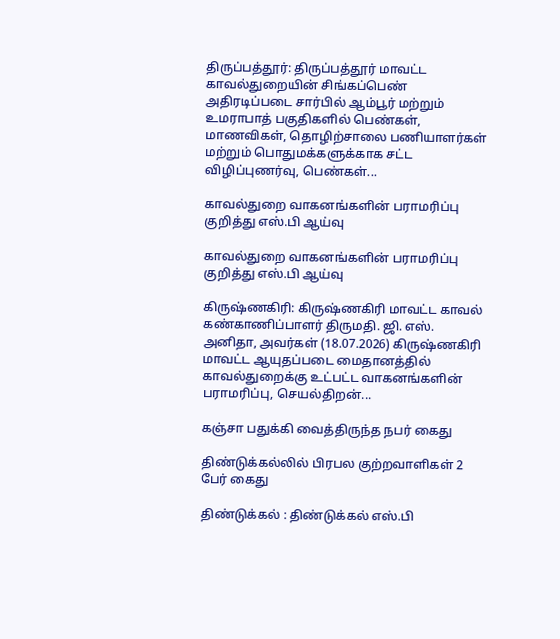திருப்பத்தூர்: திருப்பத்தூர் மாவட்ட காவல்துறையின் சிங்கப்பெண் அதிரடிப்படை சார்பில் ஆம்பூர் மற்றும் உமராபாத் பகுதிகளில் பெண்கள், மாணவிகள், தொழிற்சாலை பணியாளர்கள் மற்றும் பொதுமக்களுக்காக சட்ட விழிப்புணர்வு, பெண்கள்...

காவல்துறை வாகனங்களின் பராமரிப்பு குறித்து எஸ்.பி ஆய்வு

காவல்துறை வாகனங்களின் பராமரிப்பு குறித்து எஸ்.பி ஆய்வு

கிருஷ்ணகிரி: கிருஷ்ணகிரி மாவட்ட காவல் கண்காணிப்பாளர் திருமதி. ஜி. எஸ். அனிதா, அவர்கள் (18.07.2026) கிருஷ்ணகிரி மாவட்ட ஆயுதப்படை மைதானத்தில் காவல்துறைக்கு உட்பட்ட வாகனங்களின் பராமரிப்பு, செயல்திறன்...

கஞ்சா பதுக்கி வைத்திருந்த நபர் கைது

திண்டுக்கல்லில் பிரபல குற்றவாளிகள் 2 பேர் கைது

திண்டுக்கல் : திண்டுக்கல் எஸ்.பி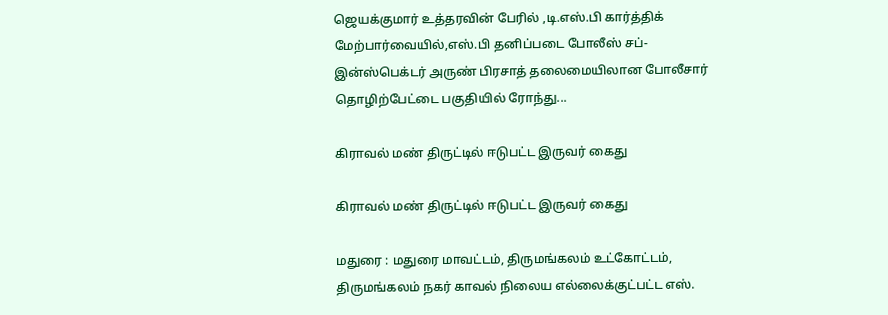ஜெயக்குமார் உத்தரவின் பேரில் ,டி.எஸ்.பி கார்த்திக் மேற்பார்வையில்,எஸ்.பி தனிப்படை போலீஸ் சப்-இன்ஸ்பெக்டர் அருண் பிரசாத் தலைமையிலான போலீசார் தொழிற்பேட்டை பகுதியில் ரோந்து...

கிராவல் மண் திருட்டில் ஈடுபட்ட இருவர் கைது

கிராவல் மண் திருட்டில் ஈடுபட்ட இருவர் கைது

மதுரை : மதுரை மாவட்டம், திருமங்கலம் உட்கோட்டம், திருமங்கலம் நகர் காவல் நிலைய எல்லைக்குட்பட்ட எஸ்.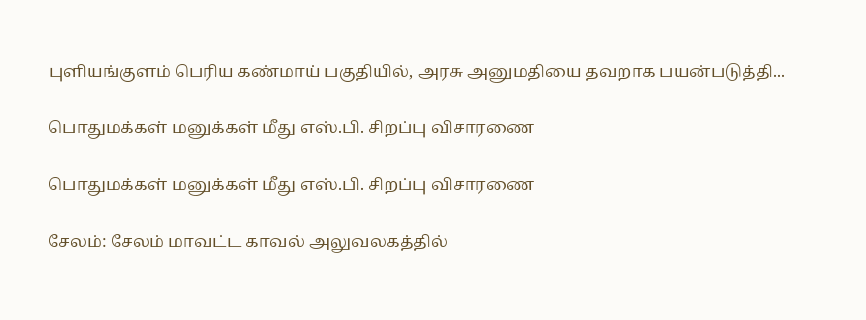புளியங்குளம் பெரிய கண்மாய் பகுதியில், அரசு அனுமதியை தவறாக பயன்படுத்தி...

பொதுமக்கள் மனுக்கள் மீது எஸ்.பி. சிறப்பு விசாரணை

பொதுமக்கள் மனுக்கள் மீது எஸ்.பி. சிறப்பு விசாரணை

சேலம்: சேலம் மாவட்ட காவல் அலுவலகத்தில்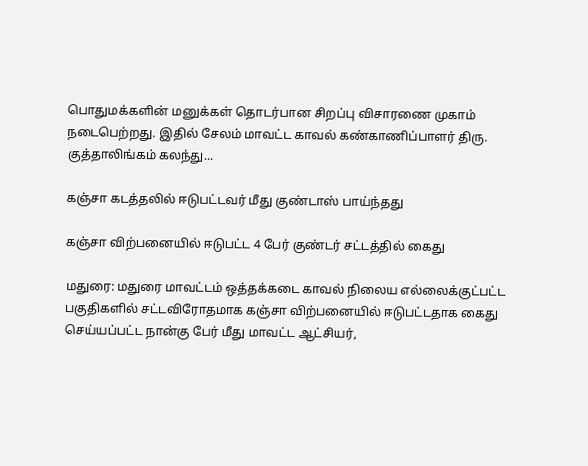பொதுமக்களின் மனுக்கள் தொடர்பான சிறப்பு விசாரணை முகாம் நடைபெற்றது. இதில் சேலம் மாவட்ட காவல் கண்காணிப்பாளர் திரு. குத்தாலிங்கம் கலந்து...

கஞ்சா கடத்தலில் ஈடுபட்டவர் மீது குண்டாஸ் பாய்ந்தது

கஞ்சா விற்பனையில் ஈடுபட்ட 4 பேர் குண்டர் சட்டத்தில் கைது

மதுரை: மதுரை மாவட்டம் ஒத்தக்கடை காவல் நிலைய எல்லைக்குட்பட்ட பகுதிகளில் சட்டவிரோதமாக கஞ்சா விற்பனையில் ஈடுபட்டதாக கைது செய்யப்பட்ட நான்கு பேர் மீது மாவட்ட ஆட்சியர்,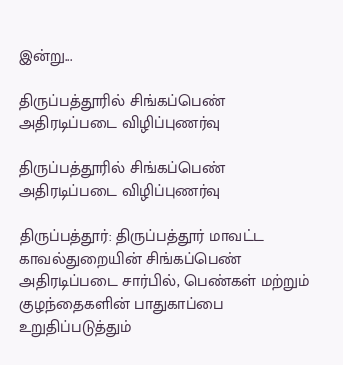இன்று...

திருப்பத்தூரில் சிங்கப்பெண் அதிரடிப்படை விழிப்புணர்வு

திருப்பத்தூரில் சிங்கப்பெண் அதிரடிப்படை விழிப்புணர்வு

திருப்பத்தூர்: திருப்பத்தூர் மாவட்ட காவல்துறையின் சிங்கப்பெண் அதிரடிப்படை சார்பில், பெண்கள் மற்றும் குழந்தைகளின் பாதுகாப்பை உறுதிப்படுத்தும்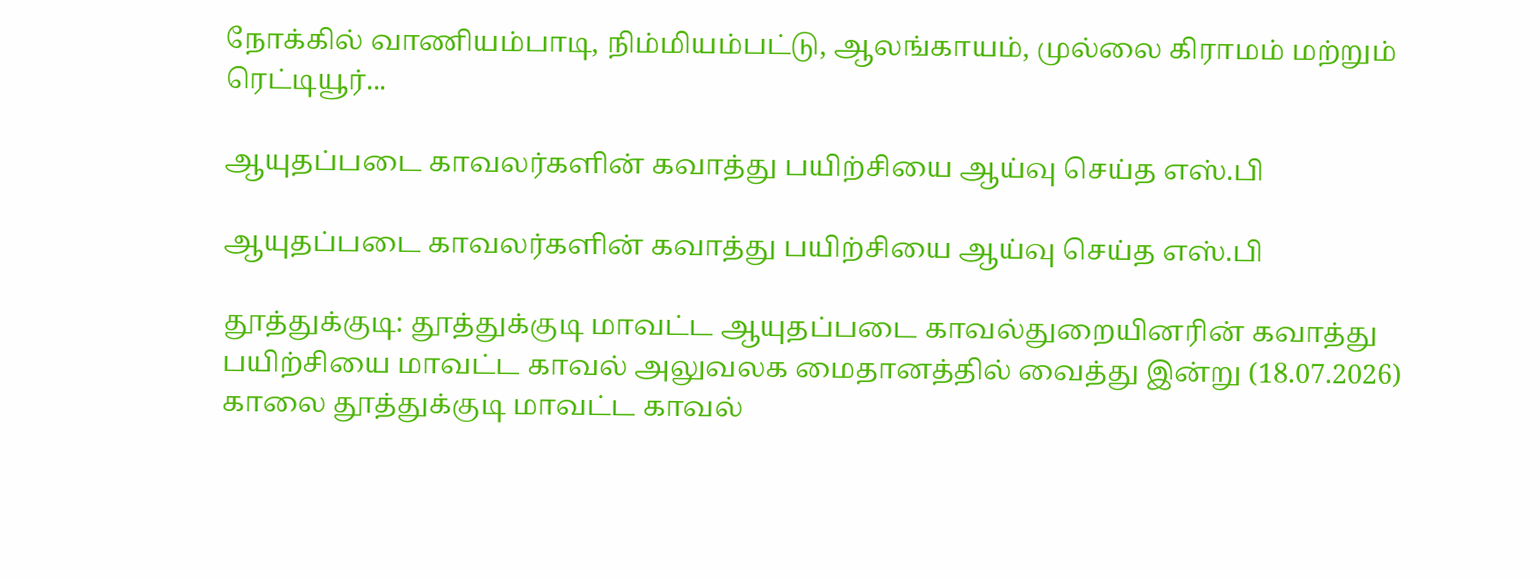நோக்கில் வாணியம்பாடி, நிம்மியம்பட்டு, ஆலங்காயம், முல்லை கிராமம் மற்றும் ரெட்டியூர்...

ஆயுதப்படை காவலர்களின் கவாத்து பயிற்சியை ஆய்வு செய்த எஸ்.பி

ஆயுதப்படை காவலர்களின் கவாத்து பயிற்சியை ஆய்வு செய்த எஸ்.பி

தூத்துக்குடி: தூத்துக்குடி மாவட்ட ஆயுதப்படை காவல்துறையினரின் கவாத்து பயிற்சியை மாவட்ட காவல் அலுவலக மைதானத்தில் வைத்து இன்று (18.07.2026) காலை தூத்துக்குடி மாவட்ட காவல்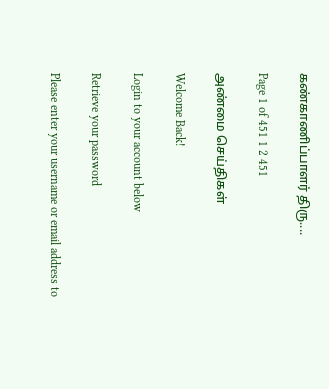கண்காணிப்பாளர் திரு....

Page 1 of 451 1 2 451

அண்மை செய்திகள்

Welcome Back!

Login to your account below

Retrieve your password

Please enter your username or email address to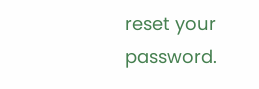reset your password.